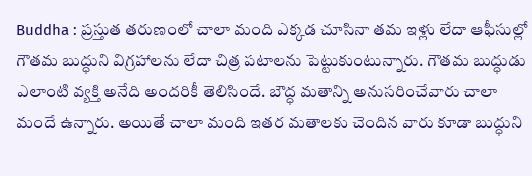Buddha : ప్రస్తుత తరుణంలో చాలా మంది ఎక్కడ చూసినా తమ ఇళ్లు లేదా ఆఫీసుల్లో గౌతమ బుద్ధుని విగ్రహాలను లేదా చిత్ర పటాలను పెట్టుకుంటున్నారు. గౌతమ బుద్ధుడు ఎలాంటి వ్యక్తి అనేది అందరికీ తెలిసిందే. బౌద్ధ మతాన్ని అనుసరించేవారు చాలా మందే ఉన్నారు. అయితే చాలా మంది ఇతర మతాలకు చెందిన వారు కూడా బుద్ధుని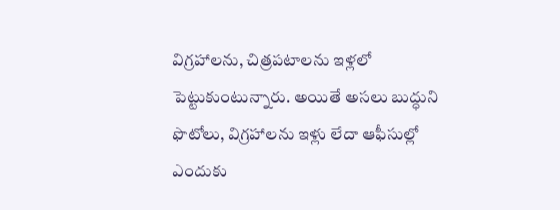విగ్రహాలను, చిత్రపటాలను ఇళ్లలో పెట్టుకుంటున్నారు. అయితే అసలు బుద్ధుని ఫొటోలు, విగ్రహాలను ఇళ్లు లేదా ఆఫీసుల్లో ఎందుకు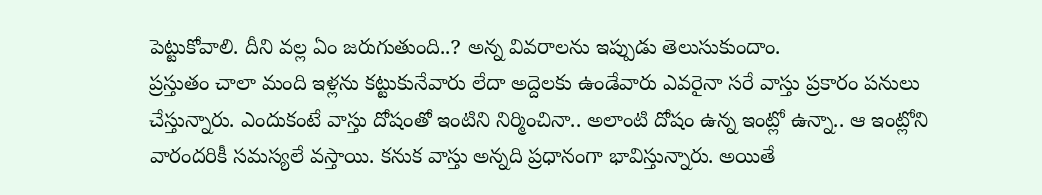పెట్టుకోవాలి. దీని వల్ల ఏం జరుగుతుంది..? అన్న వివరాలను ఇప్పుడు తెలుసుకుందాం.
ప్రస్తుతం చాలా మంది ఇళ్లను కట్టుకునేవారు లేదా అద్దెలకు ఉండేవారు ఎవరైనా సరే వాస్తు ప్రకారం పనులు చేస్తున్నారు. ఎందుకంటే వాస్తు దోషంతో ఇంటిని నిర్మించినా.. అలాంటి దోషం ఉన్న ఇంట్లో ఉన్నా.. ఆ ఇంట్లోని వారందరికీ సమస్యలే వస్తాయి. కనుక వాస్తు అన్నది ప్రధానంగా భావిస్తున్నారు. అయితే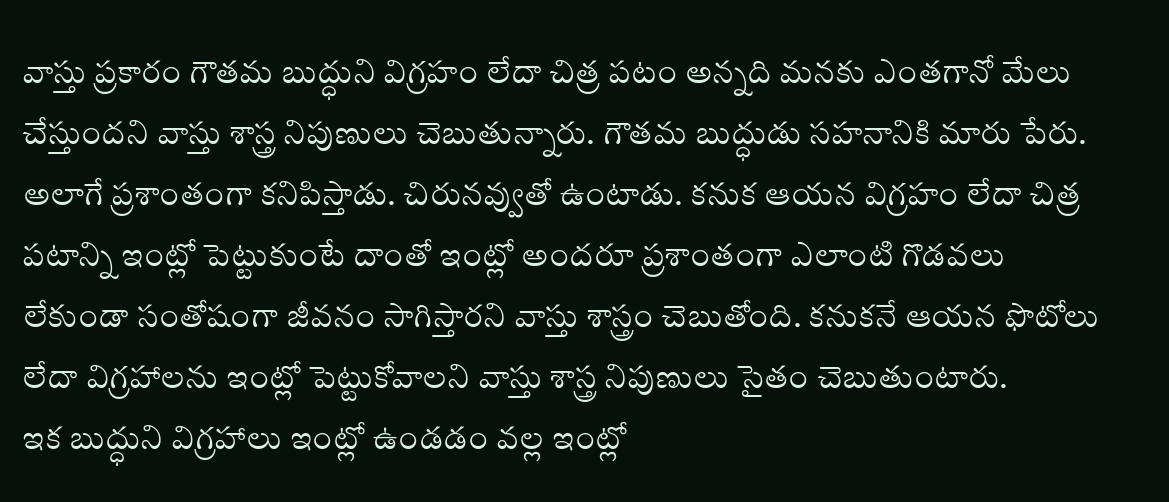వాస్తు ప్రకారం గౌతమ బుద్ధుని విగ్రహం లేదా చిత్ర పటం అన్నది మనకు ఎంతగానో మేలు చేస్తుందని వాస్తు శాస్త్ర నిపుణులు చెబుతున్నారు. గౌతమ బుద్ధుడు సహనానికి మారు పేరు. అలాగే ప్రశాంతంగా కనిపిస్తాడు. చిరునవ్వుతో ఉంటాడు. కనుక ఆయన విగ్రహం లేదా చిత్ర పటాన్ని ఇంట్లో పెట్టుకుంటే దాంతో ఇంట్లో అందరూ ప్రశాంతంగా ఎలాంటి గొడవలు లేకుండా సంతోషంగా జీవనం సాగిస్తారని వాస్తు శాస్త్రం చెబుతోంది. కనుకనే ఆయన ఫొటోలు లేదా విగ్రహాలను ఇంట్లో పెట్టుకోవాలని వాస్తు శాస్త్ర నిపుణులు సైతం చెబుతుంటారు.
ఇక బుద్ధుని విగ్రహాలు ఇంట్లో ఉండడం వల్ల ఇంట్లో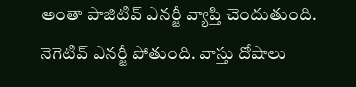అంతా పాజిటివ్ ఎనర్జీ వ్యాప్తి చెందుతుంది. నెగెటివ్ ఎనర్జీ పోతుంది. వాస్తు దోషాలు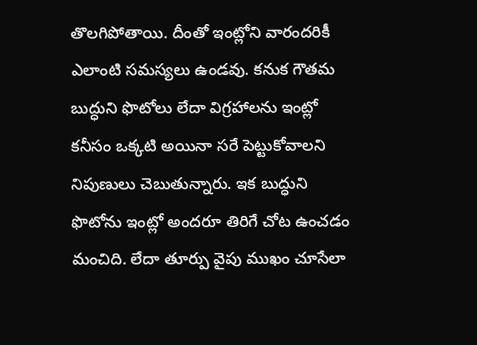తొలగిపోతాయి. దీంతో ఇంట్లోని వారందరికీ ఎలాంటి సమస్యలు ఉండవు. కనుక గౌతమ బుద్ధుని ఫొటోలు లేదా విగ్రహాలను ఇంట్లో కనీసం ఒక్కటి అయినా సరే పెట్టుకోవాలని నిపుణులు చెబుతున్నారు. ఇక బుద్ధుని ఫొటోను ఇంట్లో అందరూ తిరిగే చోట ఉంచడం మంచిది. లేదా తూర్పు వైపు ముఖం చూసేలా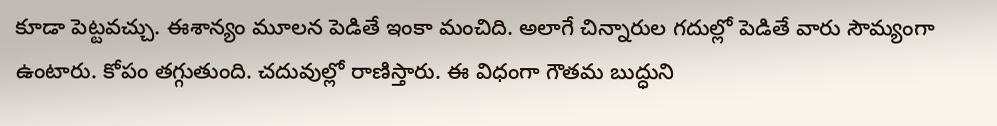కూడా పెట్టవచ్చు. ఈశాన్యం మూలన పెడితే ఇంకా మంచిది. అలాగే చిన్నారుల గదుల్లో పెడితే వారు సౌమ్యంగా ఉంటారు. కోపం తగ్గుతుంది. చదువుల్లో రాణిస్తారు. ఈ విధంగా గౌతమ బుద్ధుని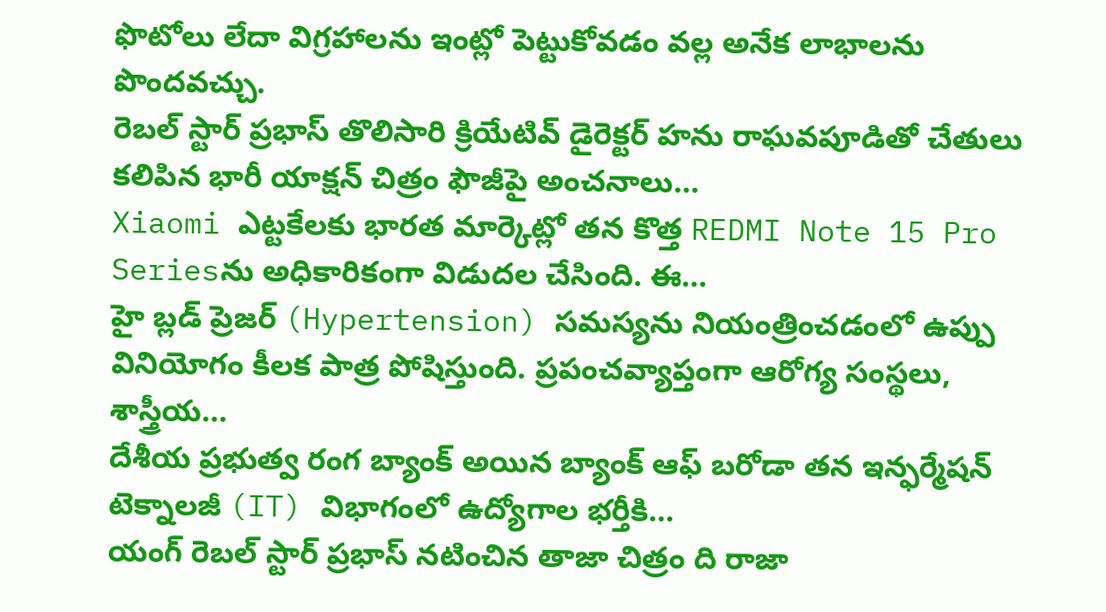ఫొటోలు లేదా విగ్రహాలను ఇంట్లో పెట్టుకోవడం వల్ల అనేక లాభాలను పొందవచ్చు.
రెబల్ స్టార్ ప్రభాస్ తొలిసారి క్రియేటివ్ డైరెక్టర్ హను రాఘవపూడితో చేతులు కలిపిన భారీ యాక్షన్ చిత్రం ఫౌజీపై అంచనాలు…
Xiaomi ఎట్టకేలకు భారత మార్కెట్లో తన కొత్త REDMI Note 15 Pro Seriesను అధికారికంగా విడుదల చేసింది. ఈ…
హై బ్లడ్ ప్రెజర్ (Hypertension) సమస్యను నియంత్రించడంలో ఉప్పు వినియోగం కీలక పాత్ర పోషిస్తుంది. ప్రపంచవ్యాప్తంగా ఆరోగ్య సంస్థలు, శాస్త్రీయ…
దేశీయ ప్రభుత్వ రంగ బ్యాంక్ అయిన బ్యాంక్ ఆఫ్ బరోడా తన ఇన్ఫర్మేషన్ టెక్నాలజీ (IT) విభాగంలో ఉద్యోగాల భర్తీకి…
యంగ్ రెబల్ స్టార్ ప్రభాస్ నటించిన తాజా చిత్రం ది రాజా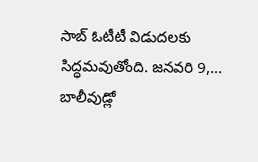సాబ్ ఓటీటీ విడుదలకు సిద్ధమవుతోంది. జనవరి 9,…
బాలీవుడ్లో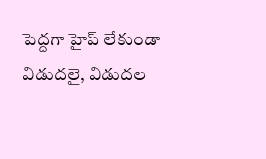పెద్దగా హైప్ లేకుండా విడుదలై, విడుదల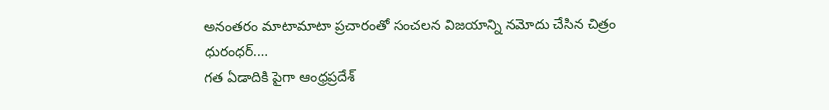అనంతరం మాటామాటా ప్రచారంతో సంచలన విజయాన్ని నమోదు చేసిన చిత్రం ధురంధర్.…
గత ఏడాదికి పైగా ఆంధ్రప్రదేశ్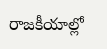రాజకీయాల్లో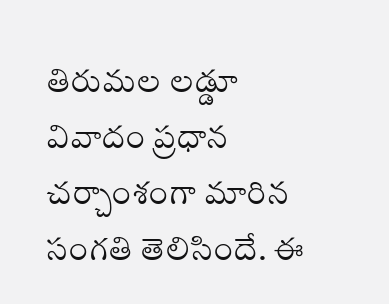తిరుమల లడ్డూ వివాదం ప్రధాన చర్చాంశంగా మారిన సంగతి తెలిసిందే. ఈ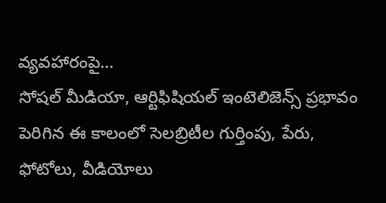వ్యవహారంపై…
సోషల్ మీడియా, ఆర్టిఫిషియల్ ఇంటెలిజెన్స్ ప్రభావం పెరిగిన ఈ కాలంలో సెలబ్రిటీల గుర్తింపు, పేరు, ఫోటోలు, వీడియోలు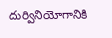దుర్వినియోగానికి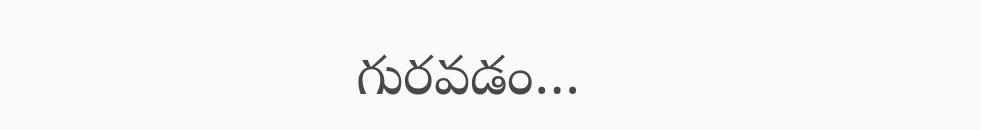గురవడం…